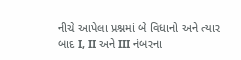નીચે આપેલા પ્રશ્નમાં બે વિધાનો અને ત્યાર બાદ I, II અને III નંબરના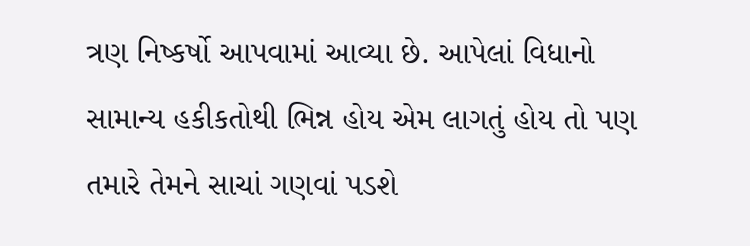ત્રણ નિષ્કર્ષો આપવામાં આવ્યા છે. આપેલાં વિધાનો સામાન્ય હકીકતોથી ભિન્ન હોય એમ લાગતું હોય તો પણ તમારે તેમને સાચાં ગણવાં પડશે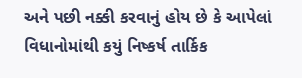અને પછી નક્કી કરવાનું હોય છે કે આપેલાં વિધાનોમાંથી કયું નિષ્કર્ષ તાર્કિક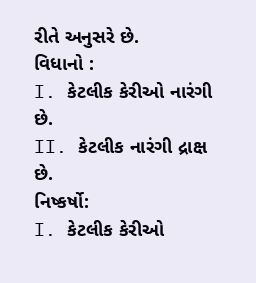રીતે અનુસરે છે.
વિધાનો :
I. કેટલીક કેરીઓ નારંગી છે.
II. કેટલીક નારંગી દ્રાક્ષ છે.
નિષ્કર્ષો:
I. કેટલીક કેરીઓ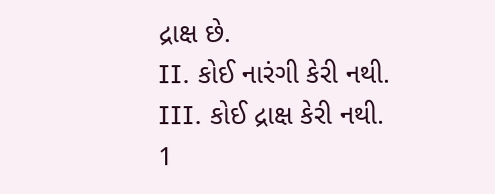દ્રાક્ષ છે.
II. કોઈ નારંગી કેરી નથી.
III. કોઈ દ્રાક્ષ કેરી નથી.
1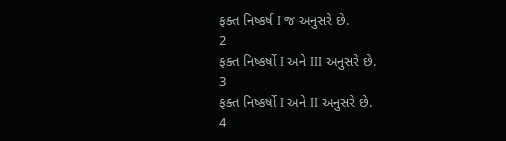ફક્ત નિષ્કર્ષ I જ અનુસરે છે.
2
ફક્ત નિષ્કર્ષો I અને III અનુસરે છે.
3
ફક્ત નિષ્કર્ષો I અને II અનુસરે છે.
4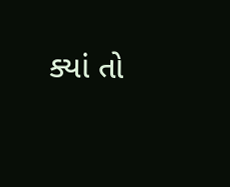ક્યાં તો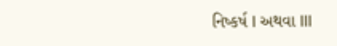નિષ્કર્ષ I અથવા III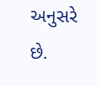અનુસરે છે.